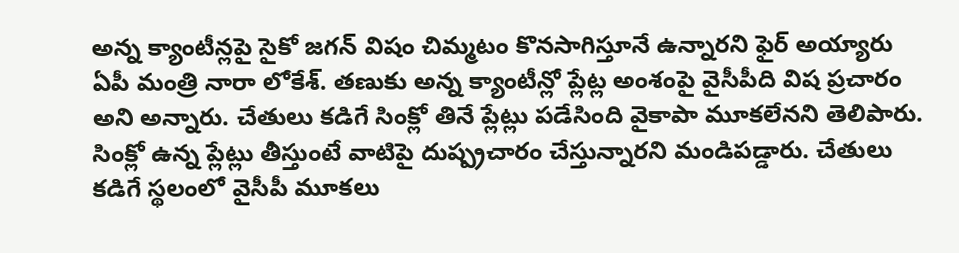అన్న క్యాంటీన్లపై సైకో జగన్ విషం చిమ్మటం కొనసాగిస్తూనే ఉన్నారని ఫైర్ అయ్యారు ఏపీ మంత్రి నారా లోకేశ్. తణుకు అన్న క్యాంటీన్లో ప్లేట్ల అంశంపై వైసీపీది విష ప్రచారం అని అన్నారు. చేతులు కడిగే సింక్లో తినే ప్లేట్లు పడేసింది వైకాపా మూకలేనని తెలిపారు. సింక్లో ఉన్న ప్లేట్లు తీస్తుంటే వాటిపై దుష్ప్రచారం చేస్తున్నారని మండిపడ్డారు. చేతులు కడిగే స్థలంలో వైసీపీ మూకలు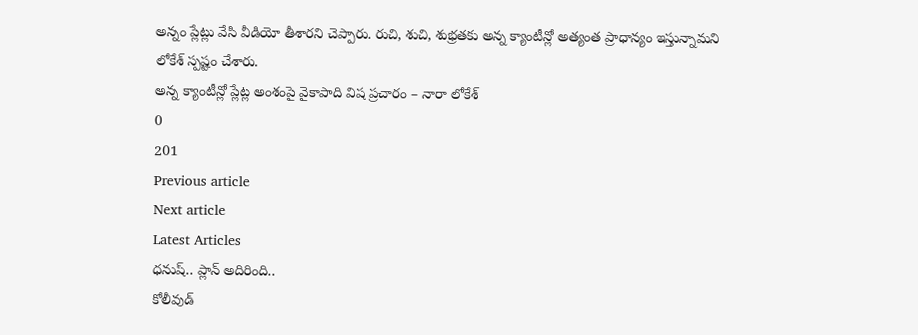అన్నం ప్లేట్లు వేసి వీడియో తీశారని చెప్పారు. రుచి, శుచి, శుభ్రతకు అన్న క్యాంటీన్లో అత్యంత ప్రాధాన్యం ఇస్తున్నామని లోకేశ్ స్పష్టం చేశారు.
అన్న క్యాంటీన్లో ప్లేట్ల అంశంపై వైకాపాది విష ప్రచారం – నారా లోకేశ్
0
201
Previous article
Next article
Latest Articles
ధనుష్.. ప్లాన్ అదిరింది..
కోలీవుడ్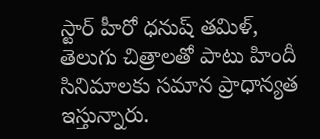స్టార్ హీరో ధనుష్ తమిళ్, తెలుగు చిత్రాలతో పాటు హిందీ సినిమాలకు సమాన ప్రాధాన్యత ఇస్తున్నారు.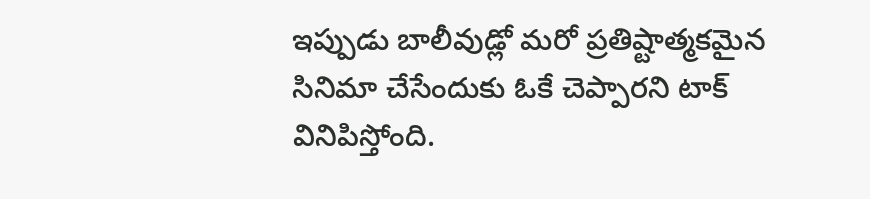ఇప్పుడు బాలీవుడ్లో మరో ప్రతిష్టాత్మకమైన సినిమా చేసేందుకు ఓకే చెప్పారని టాక్ వినిపిస్తోంది.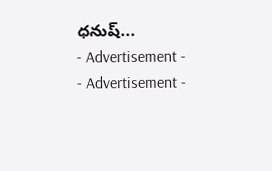ధనుష్...
- Advertisement -
- Advertisement -